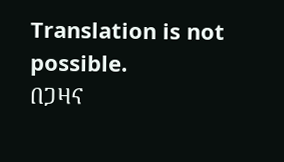Translation is not possible.
በጋዛና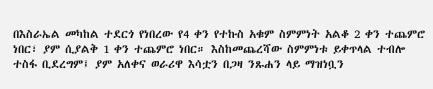በእስራኤል መካከል ተደርጎ የነበረው የ4 ቀን የተኩስ አቁም ስምምነት አልቆ 2 ቀን ተጨምሮ ነበር፣ ያም ሲያልቅ 1 ቀን ተጨምሮ ነበር። እስከመጨረሻው ስምምነቱ ይቀጥላል ተብሎ ተስፋ ቢደረግም፤ ያም አለቀና ወራሪዋ እሳቷን በጋዛ ንጹሐን ላይ ማዝነቧን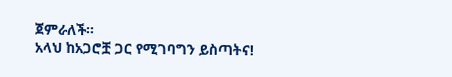ጀምራለች።
አላህ ከአጋሮቿ ጋር የሚገባግን ይስጣትና!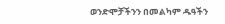ወንድሞቻችንን በመልካም ዱዓችን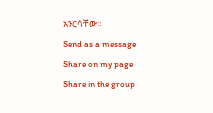አንርሳቸው።
Send as a message
Share on my page
Share in the group